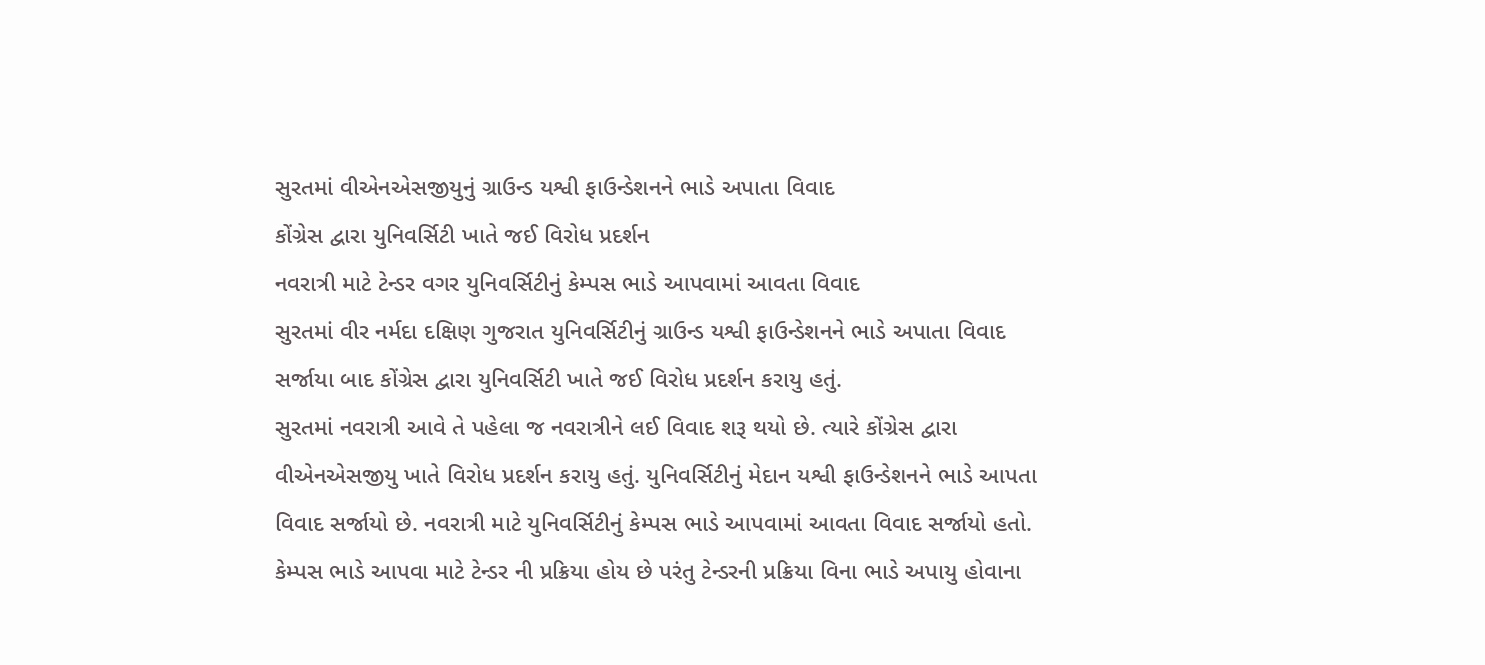સુરતમાં વીએનએસજીયુનું ગ્રાઉન્ડ યશ્વી ફાઉન્ડેશનને ભાડે અપાતા વિવાદ
કોંગ્રેસ દ્વારા યુનિવર્સિટી ખાતે જઈ વિરોધ પ્રદર્શન
નવરાત્રી માટે ટેન્ડર વગર યુનિવર્સિટીનું કેમ્પસ ભાડે આપવામાં આવતા વિવાદ
સુરતમાં વીર નર્મદા દક્ષિણ ગુજરાત યુનિવર્સિટીનું ગ્રાઉન્ડ યશ્વી ફાઉન્ડેશનને ભાડે અપાતા વિવાદ સર્જાયા બાદ કોંગ્રેસ દ્વારા યુનિવર્સિટી ખાતે જઈ વિરોધ પ્રદર્શન કરાયુ હતું.
સુરતમાં નવરાત્રી આવે તે પહેલા જ નવરાત્રીને લઈ વિવાદ શરૂ થયો છે. ત્યારે કોંગ્રેસ દ્વારા વીએનએસજીયુ ખાતે વિરોધ પ્રદર્શન કરાયુ હતું. યુનિવર્સિટીનું મેદાન યશ્વી ફાઉન્ડેશનને ભાડે આપતા વિવાદ સર્જાયો છે. નવરાત્રી માટે યુનિવર્સિટીનું કેમ્પસ ભાડે આપવામાં આવતા વિવાદ સર્જાયો હતો. કેમ્પસ ભાડે આપવા માટે ટેન્ડર ની પ્રક્રિયા હોય છે પરંતુ ટેન્ડરની પ્રક્રિયા વિના ભાડે અપાયુ હોવાના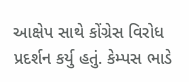આક્ષેપ સાથે કોંગ્રેસ વિરોધ પ્રદર્શન કર્યુ હતું. કેમ્પસ ભાડે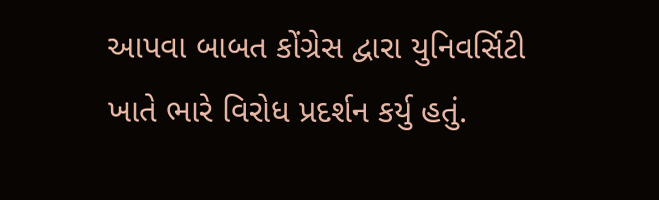આપવા બાબત કોંગ્રેસ દ્વારા યુનિવર્સિટી ખાતે ભારે વિરોધ પ્રદર્શન કર્યુ હતું.